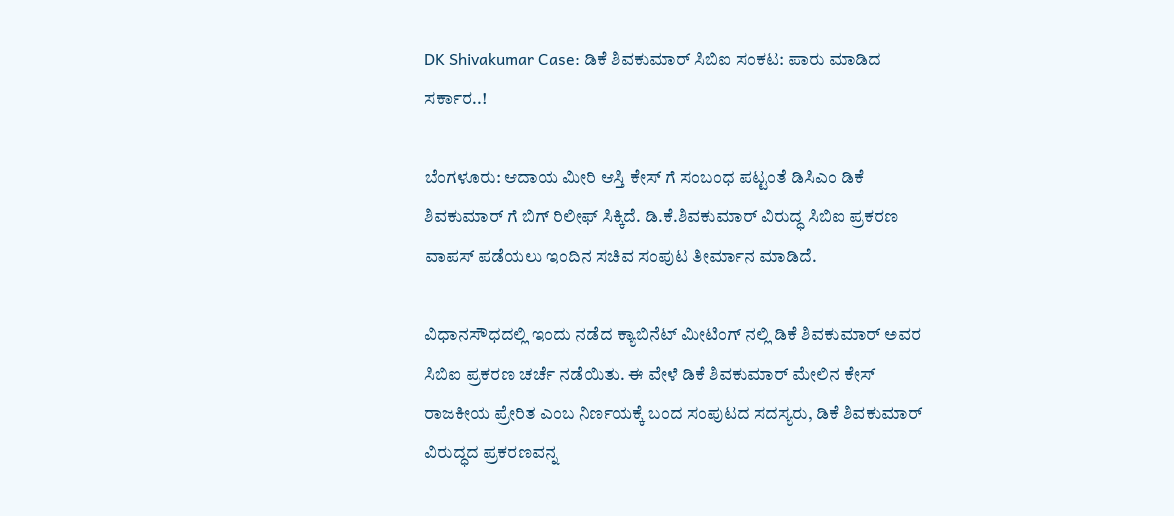DK Shivakumar Case: ಡಿಕೆ ಶಿವಕುಮಾರ್ ಸಿಬಿಐ ಸಂಕಟ: ಪಾರು ಮಾಡಿದ ಸರ್ಕಾರ..!

ಬೆಂಗಳೂರು: ಆದಾಯ ಮೀರಿ ಆಸ್ತಿ ಕೇಸ್ ಗೆ ಸಂಬಂಧ ಪಟ್ಟಂತೆ ಡಿಸಿಎಂ ಡಿಕೆ ಶಿವಕುಮಾರ್ ಗೆ ಬಿಗ್ ರಿಲೀಫ್ ಸಿಕ್ಕಿದೆ. ಡಿ.ಕೆ.ಶಿವಕುಮಾರ್ ವಿರುದ್ಧ ಸಿಬಿಐ ಪ್ರಕರಣ ವಾಪಸ್ ಪಡೆಯಲು ಇಂದಿನ ಸಚಿವ ಸಂಪುಟ ತೀರ್ಮಾನ ಮಾಡಿದೆ.

ವಿಧಾನಸೌಧದಲ್ಲಿ ಇಂದು ನಡೆದ ಕ್ಯಾಬಿನೆಟ್ ಮೀಟಿಂಗ್ ನಲ್ಲಿ ಡಿಕೆ ಶಿವಕುಮಾರ್ ಅವರ ಸಿಬಿಐ ಪ್ರಕರಣ ಚರ್ಚೆ ನಡೆಯಿತು. ಈ ವೇಳೆ ಡಿಕೆ ಶಿವಕುಮಾರ್ ಮೇಲಿನ ಕೇಸ್ ರಾಜಕೀಯ ಪ್ರೇರಿತ ಎಂಬ ನಿರ್ಣಯಕ್ಕೆ ಬಂದ ಸಂಪುಟದ ಸದಸ್ಯರು, ಡಿಕೆ ಶಿವಕುಮಾರ್ ವಿರುದ್ಧದ ಪ್ರಕರಣವನ್ನ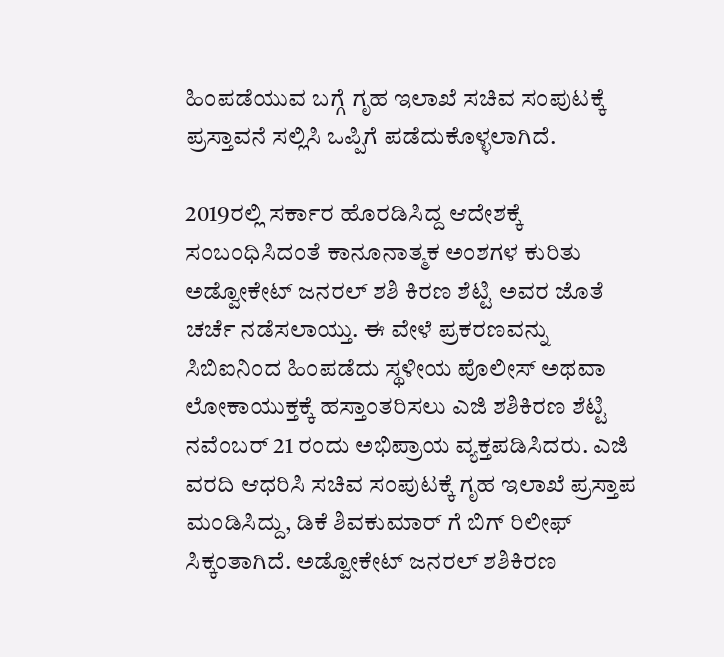ಹಿಂಪಡೆಯುವ ಬಗ್ಗೆ ಗೃಹ ಇಲಾಖೆ ಸಚಿವ ಸಂಪುಟಕ್ಕೆ ಪ್ರಸ್ತಾವನೆ ಸಲ್ಲಿಸಿ ಒಪ್ಪಿಗೆ ಪಡೆದುಕೊಳ್ಳಲಾಗಿದೆ.

2019ರಲ್ಲಿ ಸರ್ಕಾರ ಹೊರಡಿಸಿದ್ದ ಆದೇಶಕ್ಕೆ ಸಂಬಂಧಿಸಿದಂತೆ ಕಾನೂನಾತ್ಮಕ ಅಂಶಗಳ ಕುರಿತು ಅಡ್ವೋಕೇಟ್ ಜನರಲ್ ಶಶಿ ಕಿರಣ ಶೆಟ್ಟಿ ಅವರ ಜೊತೆ ಚರ್ಚೆ ನಡೆಸಲಾಯ್ತು. ಈ ವೇಳೆ ಪ್ರಕರಣವನ್ನು ಸಿಬಿಐನಿಂದ ಹಿಂಪಡೆದು ಸ್ಥಳೀಯ ಪೊಲೀಸ್ ಅಥವಾ ಲೋಕಾಯುಕ್ತಕ್ಕೆ ಹಸ್ತಾಂತರಿಸಲು ಎಜಿ ಶಶಿಕಿರಣ ಶೆಟ್ಟಿ ನವೆಂಬರ್ 21 ರಂದು ಅಭಿಪ್ರಾಯ ವ್ಯಕ್ತಪಡಿಸಿದರು. ಎಜಿ ವರದಿ ಆಧರಿಸಿ ಸಚಿವ ಸಂಪುಟಕ್ಕೆ ಗೃಹ ಇಲಾಖೆ ಪ್ರಸ್ತಾಪ ಮಂಡಿಸಿದ್ದು, ಡಿಕೆ ಶಿವಕುಮಾರ್ ಗೆ ಬಿಗ್ ರಿಲೀಫ್ ಸಿಕ್ಕಂತಾಗಿದೆ. ಅಡ್ವೋಕೇಟ್ ಜನರಲ್ ಶಶಿಕಿರಣ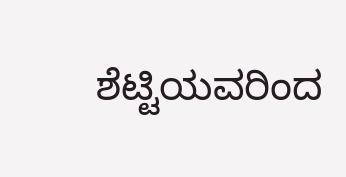ಶೆಟ್ಟಿಯವರಿಂದ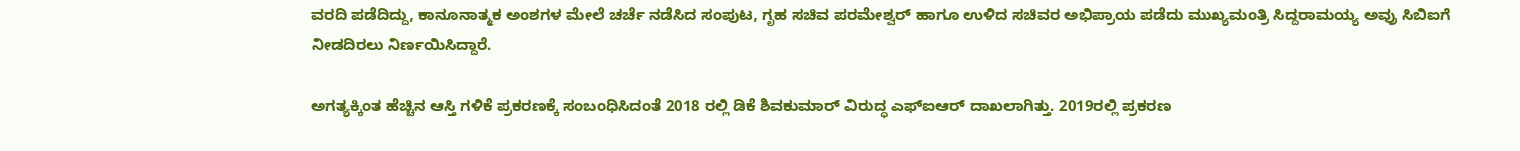ವರದಿ ಪಡೆದಿದ್ದು, ಕಾನೂನಾತ್ಮಕ ಅಂಶಗಳ ಮೇಲೆ ಚರ್ಚೆ ನಡೆಸಿದ ಸಂಪುಟ, ಗೃಹ ಸಚಿವ ಪರಮೇಶ್ವರ್ ಹಾಗೂ ಉಳಿದ ಸಚಿವರ ಅಭಿಪ್ರಾಯ ಪಡೆದು ಮುಖ್ಯಮಂತ್ರಿ ಸಿದ್ದರಾಮಯ್ಯ ಅವ್ರು ಸಿಬಿಐಗೆ ನೀಡದಿರಲು ನಿರ್ಣಯಿಸಿದ್ದಾರೆ.

ಅಗತ್ಯಕ್ಕಿಂತ ಹೆಚ್ಚಿನ ಆಸ್ತಿ ಗಳಿಕೆ ಪ್ರಕರಣಕ್ಕೆ ಸಂಬಂಧಿಸಿದಂತೆ 2018 ರಲ್ಲಿ ಡಿಕೆ ಶಿವಕುಮಾರ್ ವಿರುದ್ಧ ಎಫ್ಐಆರ್ ದಾಖಲಾಗಿತ್ತು. 2019ರಲ್ಲಿ ಪ್ರಕರಣ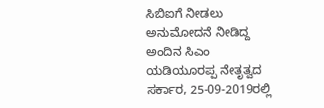ಸಿಬಿಐಗೆ ನೀಡಲು ಅನುಮೋದನೆ ನೀಡಿದ್ದ ಅಂದಿನ ಸಿಎಂ ಯಡಿಯೂರಪ್ಪ ನೇತೃತ್ವದ ಸರ್ಕಾರ, 25-09-2019ರಲ್ಲಿ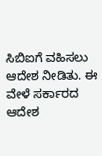ಸಿಬಿಐಗೆ ವಹಿಸಲು ಆದೇಶ ನೀಡಿತು. ಈ ವೇಳೆ ಸರ್ಕಾರದ ಆದೇಶ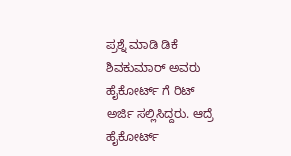ಪ್ರಶ್ನೆ ಮಾಡಿ ಡಿಕೆ ಶಿವಕುಮಾರ್ ಅವರು ಹೈಕೋರ್ಟ್ ಗೆ ರಿಟ್ ಅರ್ಜಿ ಸಲ್ಲಿಸಿದ್ದರು. ಆದ್ರೆ ಹೈಕೋರ್ಟ್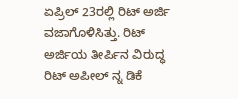ಏಪ್ರಿಲ್ 23ರಲ್ಲಿ ರಿಟ್ ಅರ್ಜಿ ವಜಾಗೊಳಿಸಿತ್ತು. ರಿಟ್ ಅರ್ಜಿಯ ತೀರ್ಪಿನ ವಿರುದ್ಧ ರಿಟ್ ಅಪೀಲ್ ನ್ನ ಡಿಕೆ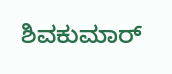ಶಿವಕುಮಾರ್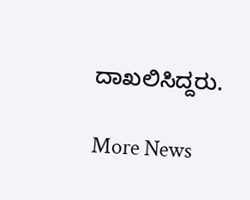ದಾಖಲಿಸಿದ್ದರು.

More News